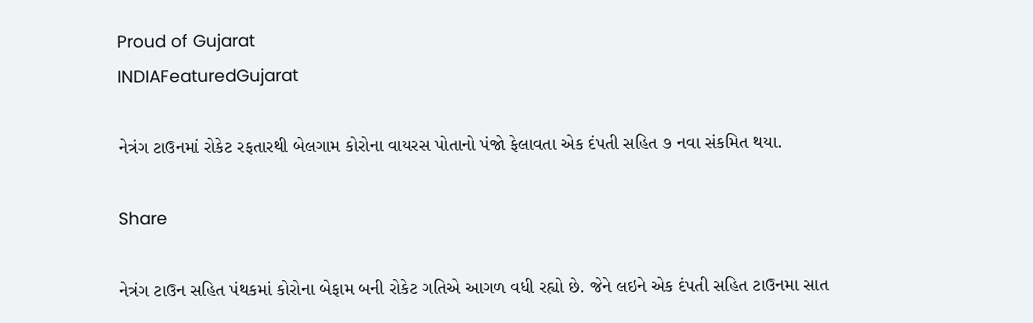Proud of Gujarat
INDIAFeaturedGujarat

નેત્રંગ ટાઉનમાં રોકેટ રફતારથી બેલગામ કોરોના વાયરસ પોતાનો પંજો ફેલાવતા એક દંપતી સહિત ૭ નવા સંકમિત થયા.

Share

નેત્રંગ ટાઉન સહિત પંથકમાં કોરોના બેફામ બની રોકેટ ગતિએ આગળ વધી રહ્યો છે. જેને લઇને એક દંપતી સહિત ટાઉનમા સાત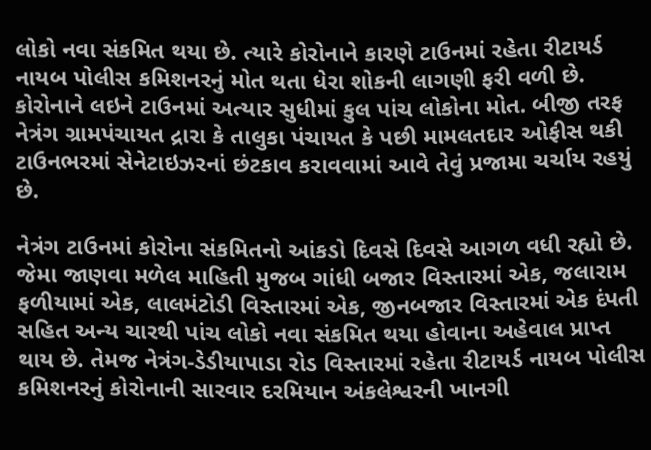લોકો નવા સંકમિત થયા છે. ત્યારે કોરોનાને કારણે ટાઉનમાં રહેતા રીટાયર્ડ નાયબ પોલીસ કમિશનરનું મોત થતા ધેરા શોકની લાગણી ફરી વળી છે. કોરોનાને લઇને ટાઉનમાં અત્યાર સુધીમાં કુલ પાંચ લોકોના મોત. બીજી તરફ નેત્રંગ ગ્રામપંચાયત દ્રારા કે તાલુકા પંચાયત કે પછી મામલતદાર ઓફીસ થકી ટાઉનભરમાં સેનેટાઇઝરનાં છંટકાવ કરાવવામાં આવે તેવું પ્રજામા ચર્ચાય રહયું છે.

નેત્રંગ ટાઉનમાં કોરોના સંકમિતનો આંકડો દિવસે દિવસે આગળ વધી રહ્યો છે. જેમા જાણવા મળેલ માહિતી મુજબ ગાંધી બજાર વિસ્તારમાં એક, જલારામ ફળીયામાં એક, લાલમંટોડી વિસ્તારમાં એક, જીનબજાર વિસ્તારમાં એક દંપતી સહિત અન્ય ચારથી પાંચ લોકો નવા સંકમિત થયા હોવાના અહેવાલ પ્રાપ્ત થાય છે. તેમજ નેત્રંગ-ડેડીયાપાડા રોડ વિસ્તારમાં રહેતા રીટાયર્ડ નાયબ પોલીસ કમિશનરનું કોરોનાની સારવાર દરમિયાન અંકલેશ્વરની ખાનગી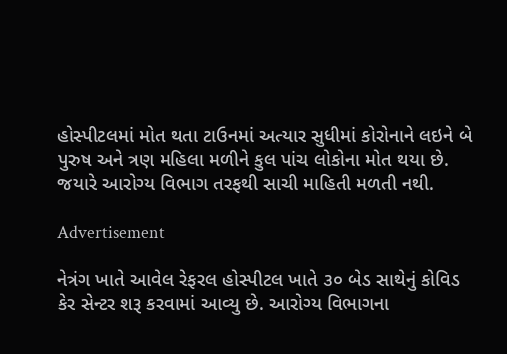હોસ્પીટલમાં મોત થતા ટાઉનમાં અત્યાર સુધીમાં કોરોનાને લઇને બે પુરુષ અને ત્રણ મહિલા મળીને કુલ પાંચ લોકોના મોત થયા છે. જયારે આરોગ્ય વિભાગ તરફથી સાચી માહિતી મળતી નથી.

Advertisement

નેત્રંગ ખાતે આવેલ રેફરલ હોસ્પીટલ ખાતે ૩૦ બેડ સાથેનું કોવિડ કેર સેન્ટર શરૂ કરવામાં આવ્યુ છે. આરોગ્ય વિભાગના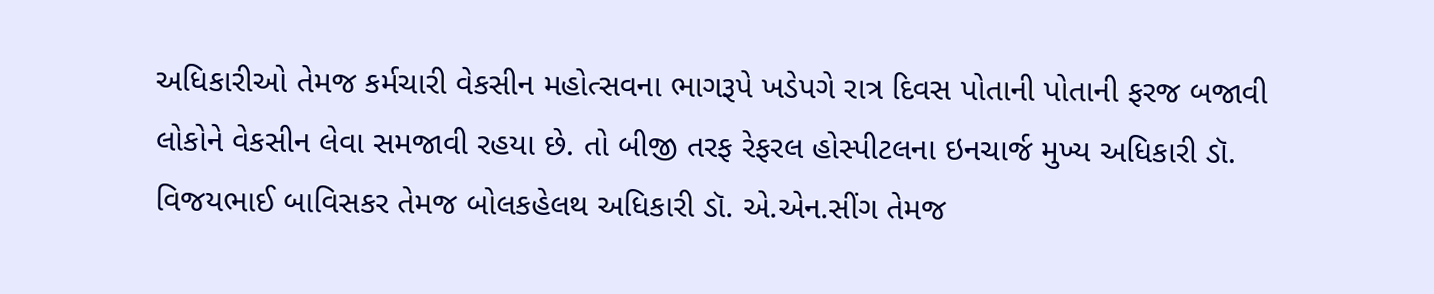અધિકારીઓ તેમજ કર્મચારી વેકસીન મહોત્સવના ભાગરૂપે ખડેપગે રાત્ર દિવસ પોતાની પોતાની ફરજ બજાવી લોકોને વેકસીન લેવા સમજાવી રહયા છે. તો બીજી તરફ રેફરલ હોસ્પીટલના ઇનચાર્જ મુખ્ય અધિકારી ડૉ. વિજયભાઈ બાવિસકર તેમજ બોલકહેલથ અધિકારી ડૉ. એ.એન.સીંગ તેમજ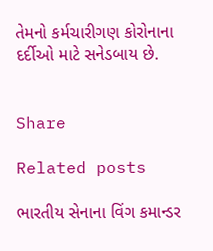તેમનો કર્મચારીગણ કોરોનાના દર્દીઓ માટે સનેડબાય છે.


Share

Related posts

ભારતીય સેનાના વિંગ કમાન્ડર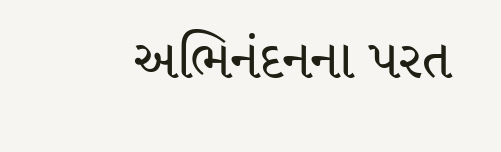અભિનંદનના પરત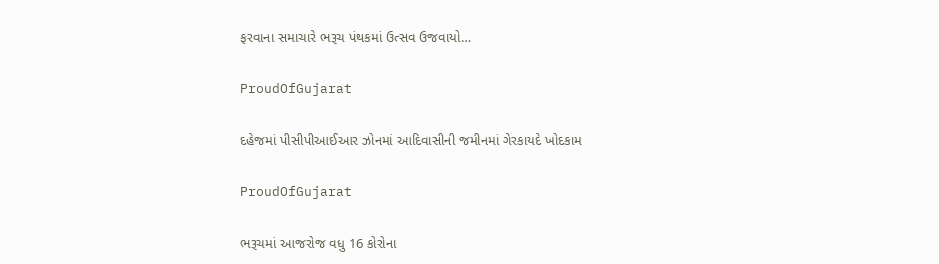ફરવાના સમાચારે ભરૂચ પંથકમાં ઉત્સવ ઉજવાયો…

ProudOfGujarat

દહેજમાં પીસીપીઆઈઆર ઝોનમાં આદિવાસીની જમીનમાં ગેરકાયદે ખોદકામ

ProudOfGujarat

ભરૂચમાં આજરોજ વધુ 16 કોરોના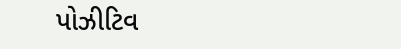પોઝીટિવ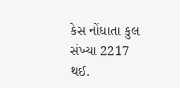કેસ નોંધાતા કુલ સંખ્યા 2217 થઈ.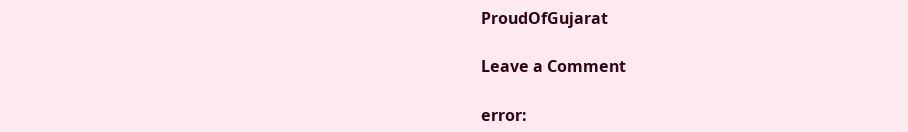ProudOfGujarat

Leave a Comment

error: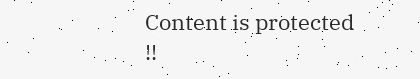Content is protected !!